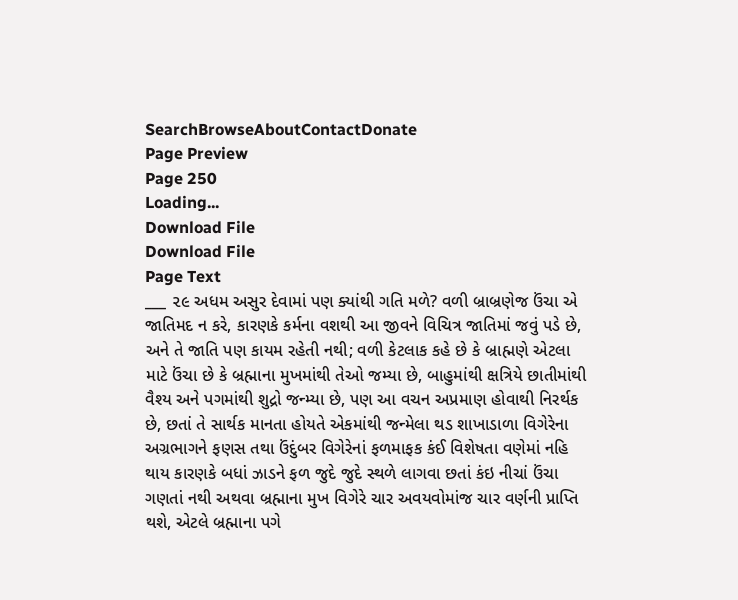SearchBrowseAboutContactDonate
Page Preview
Page 250
Loading...
Download File
Download File
Page Text
___ ૨૯ અધમ અસુર દેવામાં પણ ક્યાંથી ગતિ મળે? વળી બ્રાબ્રણેજ ઉંચા એ જાતિમદ ન કરે, કારણકે કર્મના વશથી આ જીવને વિચિત્ર જાતિમાં જવું પડે છે, અને તે જાતિ પણ કાયમ રહેતી નથી; વળી કેટલાક કહે છે કે બ્રાહ્મણે એટલા માટે ઉંચા છે કે બ્રહ્માના મુખમાંથી તેઓ જમ્યા છે, બાહુમાંથી ક્ષત્રિયે છાતીમાંથી વૈશ્ય અને પગમાંથી શુદ્રો જન્મ્યા છે, પણ આ વચન અપ્રમાણ હોવાથી નિરર્થક છે, છતાં તે સાર્થક માનતા હોયતે એકમાંથી જન્મેલા થડ શાખાડાળા વિગેરેના અગ્રભાગને ફણસ તથા ઉંદુંબર વિગેરેનાં ફળમાફક કંઈ વિશેષતા વણેમાં નહિ થાય કારણકે બધાં ઝાડને ફળ જુદે જુદે સ્થળે લાગવા છતાં કંઇ નીચાં ઉંચા ગણતાં નથી અથવા બ્રહ્માના મુખ વિગેરે ચાર અવયવોમાંજ ચાર વર્ણની પ્રાપ્તિ થશે, એટલે બ્રહ્માના પગે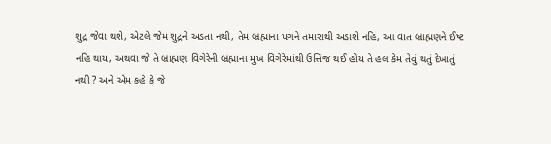શુદ્ર જેવા થશે, એટલે જેમ શુદ્રને અડતા નથી, તેમ બ્રહ્માના પગને તમારાથી અડાશે નહિ, આ વાત બ્રાહ્મણને ઈષ્ટ નહિ થાય, અથવા જે તે બ્રાહ્મણ વિગેરેની બ્રહ્માના મુખ વિગેરેમાંથી ઉત્તિજ થઈ હોય તે હલ કેમ તેવું થતું દેખાતું નથી ? અને એમ કહે કે જે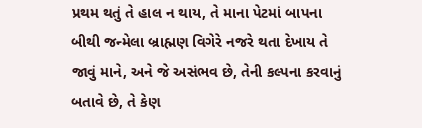પ્રથમ થતું તે હાલ ન થાય, તે માના પેટમાં બાપના બીથી જન્મેલા બ્રાહ્મણ વિગેરે નજરે થતા દેખાય તે જાવું માને, અને જે અસંભવ છે, તેની કલ્પના કરવાનું બતાવે છે, તે કેણ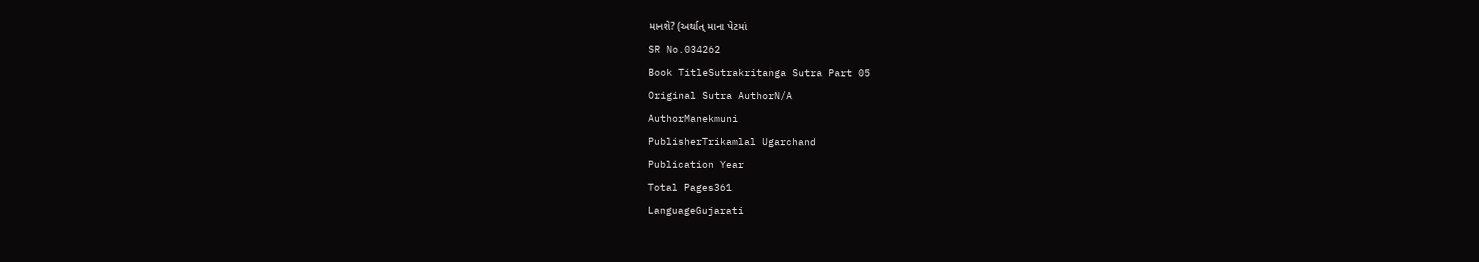માનશે? (અર્થાત્ માના પેટમાં
SR No.034262
Book TitleSutrakritanga Sutra Part 05
Original Sutra AuthorN/A
AuthorManekmuni
PublisherTrikamlal Ugarchand
Publication Year
Total Pages361
LanguageGujarati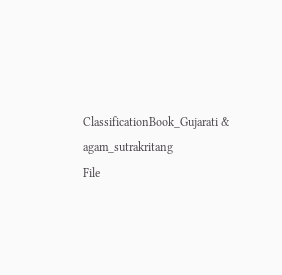ClassificationBook_Gujarati & agam_sutrakritang
File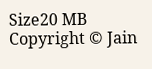Size20 MB
Copyright © Jain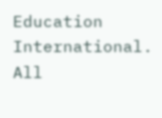Education International. All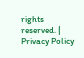rights reserved. | Privacy Policy